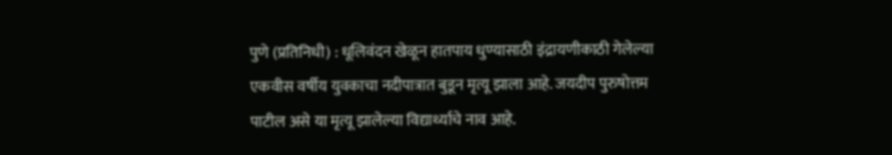पुणे (प्रतिनिधी) : धूलिवंदन खेळून हातपाय धुण्यासाठी इंद्रायणीकाठी गेलेल्या एकवीस वर्षीय युवकाचा नदीपात्रात बुडून मृत्यू झाला आहे. जयदीप पुरुषोत्तम पाटील असे या मृत्यू झालेल्या विद्यार्थ्याचे नाव आहे.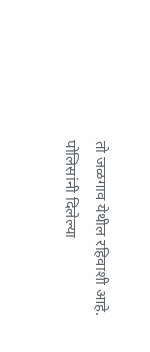तो जळगाव येथील रहिवाशी आहे.
पोलिसांनी दिलेल्या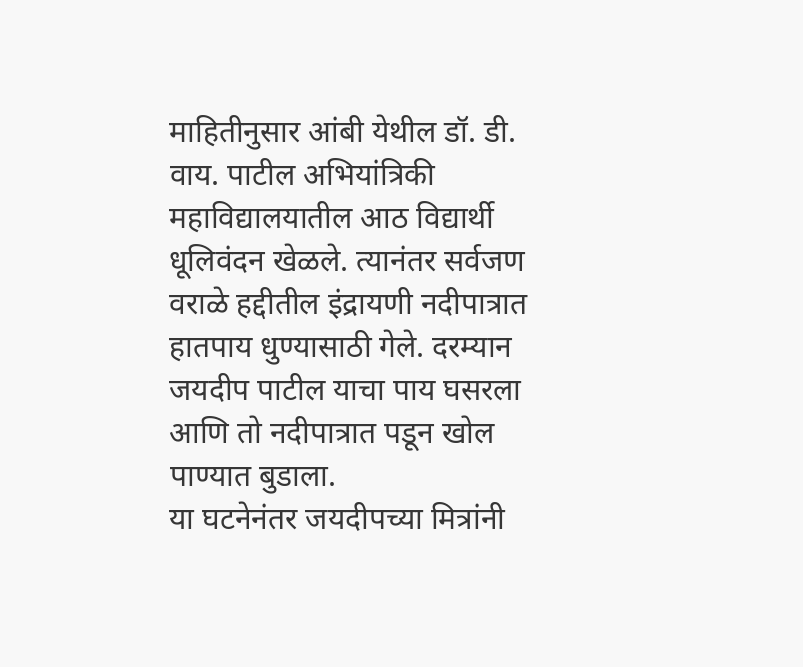माहितीनुसार आंबी येथील डॉ. डी. वाय. पाटील अभियांत्रिकी महाविद्यालयातील आठ विद्यार्थी धूलिवंदन खेळले. त्यानंतर सर्वजण वराळे हद्दीतील इंद्रायणी नदीपात्रात हातपाय धुण्यासाठी गेले. दरम्यान जयदीप पाटील याचा पाय घसरला आणि तो नदीपात्रात पडून खोल पाण्यात बुडाला.
या घटनेनंतर जयदीपच्या मित्रांनी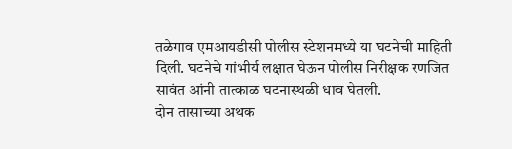तळेगाव एमआयडीसी पोलीस स्टेशनमध्ये या घटनेची माहिती दिली. घटनेचे गांभीर्य लक्षात घेऊन पोलीस निरीक्षक रणजित सावंत आंनी तात्काळ घटनास्थळी धाव घेतली.
दोन तासाच्या अथक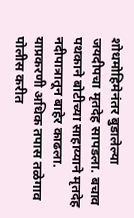शोधमोहिमेनंतर बुडालेल्या जयदीपचा मृतदेह सापडला. बचाव पथकाने बोटीच्या साहाय्याने मृतदेह नदीपात्रातून बाहेर काढला. याप्रकरणी अधिक तपास तळेगाव पोलीस करीत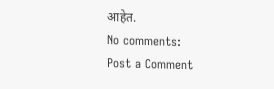आहेत.
No comments:
Post a Comment